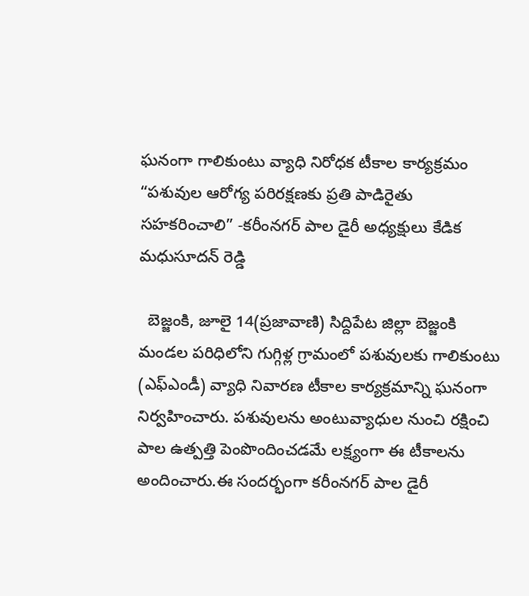ఘనంగా గాలికుంటు వ్యాధి నిరోధక టీకాల కార్యక్రమం “పశువుల ఆరోగ్య పరిరక్షణకు ప్రతి పాడిరైతు సహకరించాలి” -కరీంనగర్ పాల డైరీ అధ్యక్షులు కేడిక మధుసూదన్ రెడ్డి

  బెజ్జంకి, జూలై 14(ప్రజావాణి) సిద్దిపేట జిల్లా బెజ్జంకి మండల పరిధిలోని గుగ్గిళ్ల గ్రామంలో పశువులకు గాలికుంటు (ఎఫ్‌ఎండీ) వ్యాధి నివారణ టీకాల కార్యక్రమాన్ని ఘనంగా నిర్వహించారు. పశువులను అంటువ్యాధుల నుంచి రక్షించి పాల ఉత్పత్తి పెంపొందించడమే లక్ష్యంగా ఈ టీకాలను అందించారు.ఈ సందర్భంగా కరీంనగర్ పాల డైరీ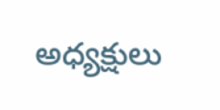అధ్యక్షులు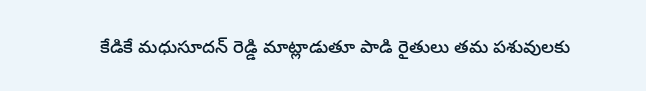కేడికే మధుసూదన్ రెడ్డి మాట్లాడుతూ పాడి రైతులు తమ పశువులకు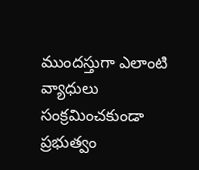ముందస్తుగా ఎలాంటి వ్యాధులు సంక్రమించకుండా ప్రభుత్వం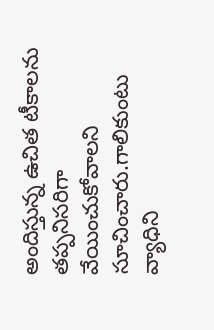అందిస్తున్న ఉచిత టీకాలను తప్పనిసరిగా వేయించుకోవాలని సూచించారు.గాలికుంటు వ్యాధిని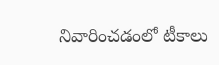నివారించడంలో టీకాలు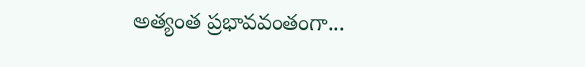అత్యంత ప్రభావవంతంగా...